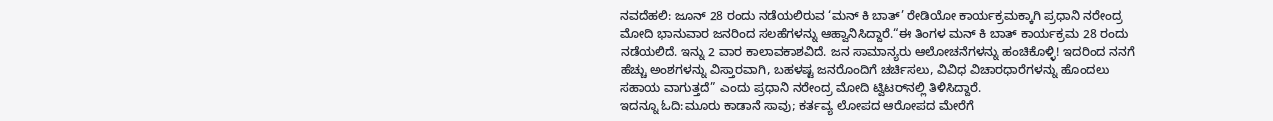ನವದೆಹಲಿ: ಜೂನ್ 28 ರಂದು ನಡೆಯಲಿರುವ ‘ಮನ್ ಕಿ ಬಾತ್’ ರೇಡಿಯೋ ಕಾರ್ಯಕ್ರಮಕ್ಕಾಗಿ ಪ್ರಧಾನಿ ನರೇಂದ್ರ ಮೋದಿ ಭಾನುವಾರ ಜನರಿಂದ ಸಲಹೆಗಳನ್ನು ಆಹ್ವಾನಿಸಿದ್ದಾರೆ.“ಈ ತಿಂಗಳ ಮನ್ ಕಿ ಬಾತ್ ಕಾರ್ಯಕ್ರಮ 28 ರಂದು ನಡೆಯಲಿದೆ. ಇನ್ನು 2 ವಾರ ಕಾಲಾವಕಾಶವಿದೆ. ಜನ ಸಾಮಾನ್ಯರು ಆಲೋಚನೆಗಳನ್ನು ಹಂಚಿಕೊಳ್ಳಿ! ಇದರಿಂದ ನನಗೆ ಹೆಚ್ಚು ಅಂಶಗಳನ್ನು ವಿಸ್ತಾರವಾಗಿ, ಬಹಳಷ್ಟ ಜನರೊಂದಿಗೆ ಚರ್ಚಿಸಲು, ವಿವಿಧ ವಿಚಾರಧಾರೆಗಳನ್ನು ಹೊಂದಲು ಸಹಾಯ ವಾಗುತ್ತದೆ” ಎಂದು ಪ್ರಧಾನಿ ನರೇಂದ್ರ ಮೋದಿ ಟ್ವಿಟರ್‌ನಲ್ಲಿ ತಿಳಿಸಿದ್ದಾರೆ.
ಇದನ್ನೂ ಓದಿ:ಮೂರು ಕಾಡಾನೆ ಸಾವು; ಕರ್ತವ್ಯ ಲೋಪದ ಆರೋಪದ ಮೇರೆಗೆ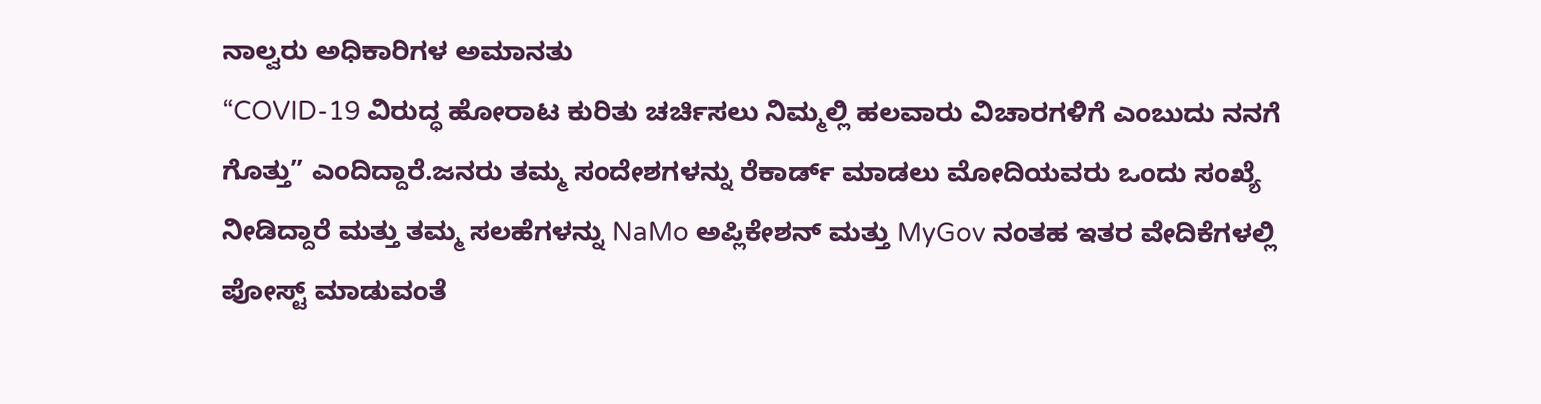ನಾಲ್ವರು ಅಧಿಕಾರಿಗಳ ಅಮಾನತು
“COVID-19 ವಿರುದ್ಧ ಹೋರಾಟ ಕುರಿತು ಚರ್ಚಿಸಲು ನಿಮ್ಮಲ್ಲಿ ಹಲವಾರು ವಿಚಾರಗಳಿಗೆ ಎಂಬುದು ನನಗೆ ಗೊತ್ತು” ಎಂದಿದ್ದಾರೆ.ಜನರು ತಮ್ಮ ಸಂದೇಶಗಳನ್ನು ರೆಕಾರ್ಡ್ ಮಾಡಲು ಮೋದಿಯವರು ಒಂದು ಸಂಖ್ಯೆ ನೀಡಿದ್ದಾರೆ ಮತ್ತು ತಮ್ಮ ಸಲಹೆಗಳನ್ನು NaMo ಅಪ್ಲಿಕೇಶನ್ ಮತ್ತು MyGov ನಂತಹ ಇತರ ವೇದಿಕೆಗಳಲ್ಲಿ ಪೋಸ್ಟ್ ಮಾಡುವಂತೆ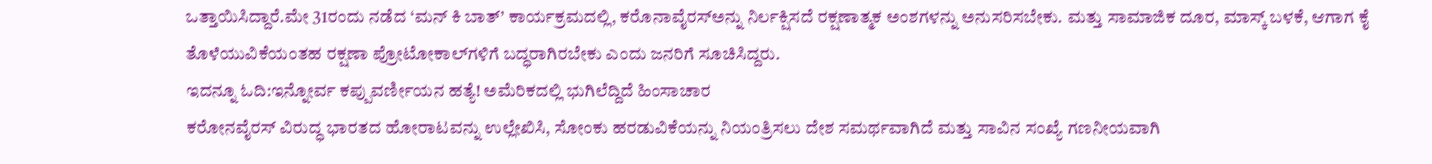ಒತ್ತಾಯಿಸಿದ್ದಾರೆ.ಮೇ 31ರಂದು ನಡೆದ ‘ಮನ್ ಕಿ ಬಾತ್’ ಕಾರ್ಯಕ್ರಮದಲ್ಲಿ, ಕರೊನಾವೈರಸ್ಅನ್ನು ನಿರ್ಲಕ್ಷಿಸದೆ ರಕ್ಷಣಾತ್ಮಕ ಅಂಶಗಳನ್ನು ಅನುಸರಿಸಬೇಕು. ಮತ್ತು ಸಾಮಾಜಿಕ ದೂರ, ಮಾಸ್ಕ್ ಬಳಕೆ, ಆಗಾಗ ಕೈ ತೊಳೆಯುವಿಕೆಯಂತಹ ರಕ್ಷಣಾ ಪ್ರೋಟೋಕಾಲ್‌ಗಳಿಗೆ ಬದ್ಧರಾಗಿರಬೇಕು ಎಂದು ಜನರಿಗೆ ಸೂಚಿಸಿದ್ದರು.
ಇದನ್ನೂ ಓದಿ:ಇನ್ನೋರ್ವ ಕಪ್ಪುವರ್ಣೀಯನ ಹತ್ಯೆ! ಅಮೆರಿಕದಲ್ಲಿ ಭುಗಿಲೆದ್ದಿದೆ ಹಿಂಸಾಚಾರ
ಕರೋನವೈರಸ್ ವಿರುದ್ಧ ಭಾರತದ ಹೋರಾಟವನ್ನು ಉಲ್ಲೇಖಿಸಿ, ಸೋಂಕು ಹರಡುವಿಕೆಯನ್ನು ನಿಯಂತ್ರಿಸಲು ದೇಶ ಸಮರ್ಥವಾಗಿದೆ ಮತ್ತು ಸಾವಿನ ಸಂಖ್ಯೆ ಗಣನೀಯವಾಗಿ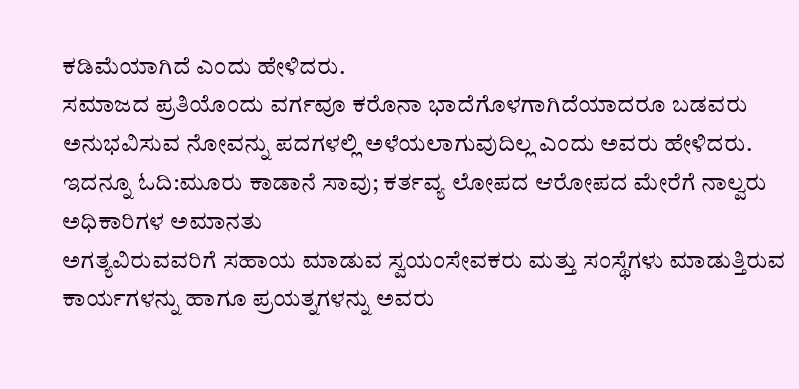ಕಡಿಮೆಯಾಗಿದೆ ಎಂದು ಹೇಳಿದರು.
ಸಮಾಜದ ಪ್ರತಿಯೊಂದು ವರ್ಗವೂ ಕರೊನಾ ಭಾದೆಗೊಳಗಾಗಿದೆಯಾದರೂ ಬಡವರು ಅನುಭವಿಸುವ ನೋವನ್ನು ಪದಗಳಲ್ಲಿ ಅಳೆಯಲಾಗುವುದಿಲ್ಲ ಎಂದು ಅವರು ಹೇಳಿದರು.
ಇದನ್ನೂ ಓದಿ:ಮೂರು ಕಾಡಾನೆ ಸಾವು; ಕರ್ತವ್ಯ ಲೋಪದ ಆರೋಪದ ಮೇರೆಗೆ ನಾಲ್ವರು ಅಧಿಕಾರಿಗಳ ಅಮಾನತು
ಅಗತ್ಯವಿರುವವರಿಗೆ ಸಹಾಯ ಮಾಡುವ ಸ್ವಯಂಸೇವಕರು ಮತ್ತು ಸಂಸ್ಥೆಗಳು ಮಾಡುತ್ತಿರುವ ಕಾರ್ಯಗಳನ್ನು ಹಾಗೂ ಪ್ರಯತ್ನಗಳನ್ನು ಅವರು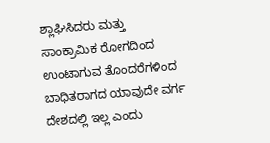ಶ್ಲಾಘಿಸಿದರು ಮತ್ತು ಸಾಂಕ್ರಾಮಿಕ ರೋಗದಿಂದ ಉಂಟಾಗುವ ತೊಂದರೆಗಳಿಂದ ಬಾಧಿತರಾಗದ ಯಾವುದೇ ವರ್ಗ ದೇಶದಲ್ಲಿ ಇಲ್ಲ ಎಂದು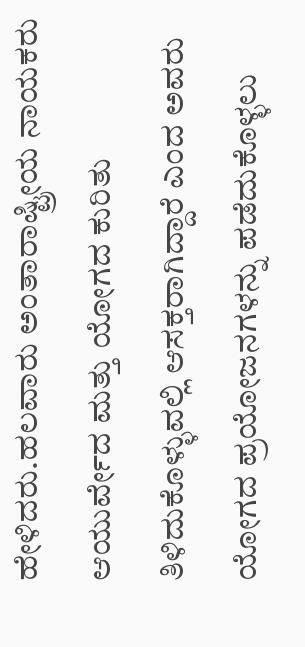ಹೇಳಿದರು.ಹಲವಾರು ಅಂತಾರಾಷ್ಟ್ರೀಯ ನಾಯಕರು ಆಯುರ್ವೇದ ಮತ್ತು ಯೋಗದ ಕುರಿತು ತಿಳಿದುಕೊಳ್ಳುವಲ್ಲಿ ಆಸಕ್ತರಾಗಿದ್ದಾರೆ ಎಂದ ಅವರು ಯೋಗದ ಪ್ರಯೋಜನಗಳನ್ನು ಪಡೆದುಕೊಳ್ಳಲು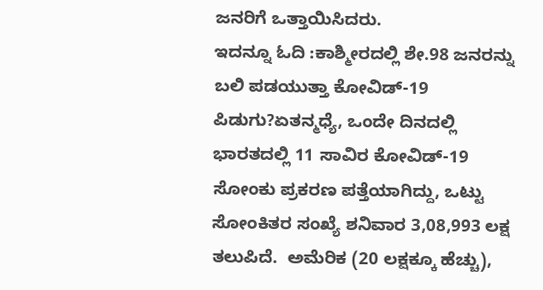ಜನರಿಗೆ ಒತ್ತಾಯಿಸಿದರು.
ಇದನ್ನೂ ಓದಿ :ಕಾಶ್ಮೀರದಲ್ಲಿ ಶೇ.98 ಜನರನ್ನು ಬಲಿ ಪಡಯುತ್ತಾ ಕೋವಿಡ್-19 ಪಿಡುಗು?ಏತನ್ಮಧ್ಯೆ, ಒಂದೇ ದಿನದಲ್ಲಿ ಭಾರತದಲ್ಲಿ 11 ಸಾವಿರ ಕೋವಿಡ್-19 ಸೋಂಕು ಪ್ರಕರಣ ಪತ್ತೆಯಾಗಿದ್ದು, ಒಟ್ಟು ಸೋಂಕಿತರ ಸಂಖ್ಯೆ ಶನಿವಾರ 3,08,993 ಲಕ್ಷ ತಲುಪಿದೆ.  ಅಮೆರಿಕ (20 ಲಕ್ಷಕ್ಕೂ ಹೆಚ್ಚು),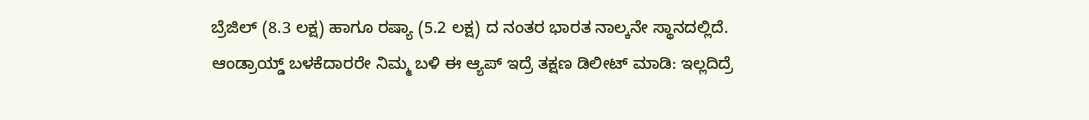ಬ್ರೆಜಿಲ್ (8.3 ಲಕ್ಷ) ಹಾಗೂ ರಷ್ಯಾ (5.2 ಲಕ್ಷ) ದ ನಂತರ ಭಾರತ ನಾಲ್ಕನೇ ಸ್ಥಾನದಲ್ಲಿದೆ.
ಆಂಡ್ರಾಯ್ಡ್ ಬಳಕೆದಾರರೇ ನಿಮ್ಮ ಬಳಿ ಈ ಆ್ಯಪ್ ಇದ್ರೆ ತಕ್ಷಣ ಡಿಲೀಟ್ ಮಾಡಿ: ಇಲ್ಲದಿದ್ರೆ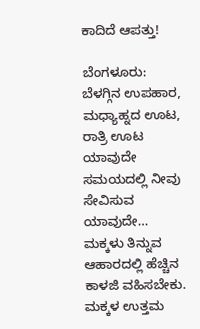ಕಾದಿದೆ ಆಪತ್ತು!

ಬೆಂಗಳೂರು: ಬೆಳಗ್ಗಿನ ಉಪಹಾರ, ಮಧ್ಯಾಹ್ನದ ಊಟ, ರಾತ್ರಿ ಊಟ ಯಾವುದೇ ಸಮಯದಲ್ಲಿ ನೀವು ಸೇವಿಸುವ ಯಾವುದೇ…
ಮಕ್ಕಳು ತಿನ್ನುವ ಆಹಾರದಲ್ಲಿ ಹೆಚ್ಚಿನ ಕಾಳಜಿ ವಹಿಸಬೇಕು. ಮಕ್ಕಳ ಉತ್ತಮ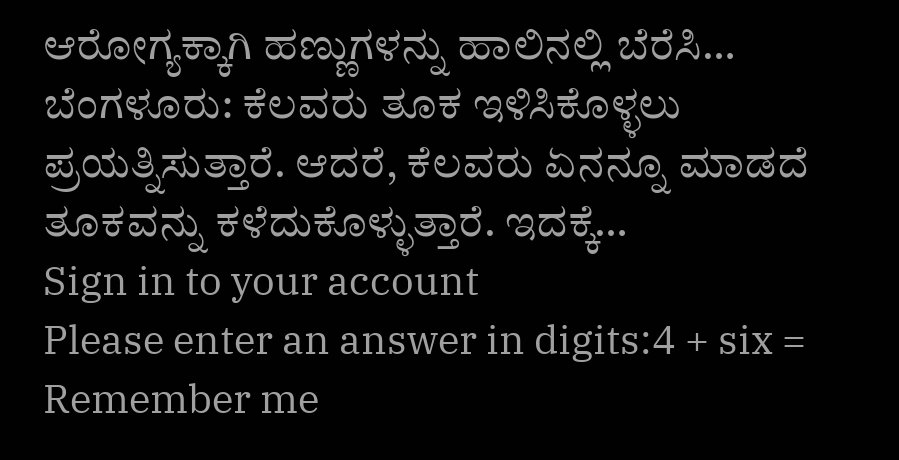ಆರೋಗ್ಯಕ್ಕಾಗಿ ಹಣ್ಣುಗಳನ್ನು ಹಾಲಿನಲ್ಲಿ ಬೆರೆಸಿ…
ಬೆಂಗಳೂರು: ಕೆಲವರು ತೂಕ ಇಳಿಸಿಕೊಳ್ಳಲು ಪ್ರಯತ್ನಿಸುತ್ತಾರೆ. ಆದರೆ, ಕೆಲವರು ಏನನ್ನೂ ಮಾಡದೆ ತೂಕವನ್ನು ಕಳೆದುಕೊಳ್ಳುತ್ತಾರೆ. ಇದಕ್ಕೆ…
Sign in to your account
Please enter an answer in digits:4 + six =
Remember me